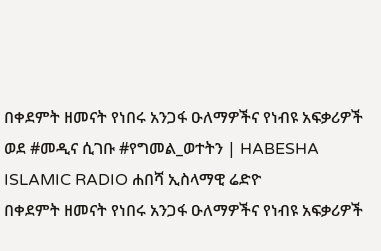በቀደምት ዘመናት የነበሩ አንጋፋ ዑለማዎችና የነብዩ አፍቃሪዎች ወደ #መዲና ሲገቡ #የግመል_ወተትን | HABESHA ISLAMIC RADIO ሐበሻ ኢስላማዊ ሬድዮ
በቀደምት ዘመናት የነበሩ አንጋፋ ዑለማዎችና የነብዩ አፍቃሪዎች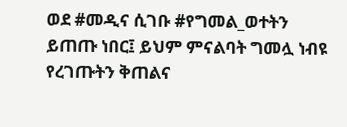ወደ #መዲና ሲገቡ #የግመል_ወተትን ይጠጡ ነበር፤ ይህም ምናልባት ግመሏ ነብዩ የረገጡትን ቅጠልና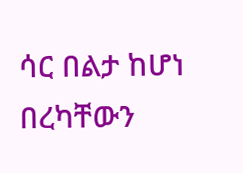ሳር በልታ ከሆነ በረካቸውን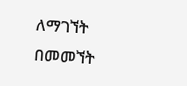ለማገኘት በመመኘት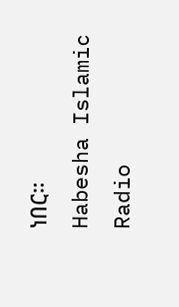ነበር።
Habesha Islamic Radio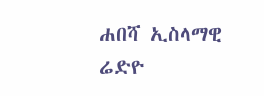ሐበሻ ኢስላማዊ ሬድዮ